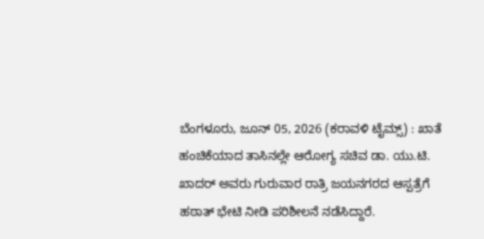ಬೆಂಗಳೂರು, ಜೂನ್ 05, 2026 (ಕರಾವಳಿ ಟೈಮ್ಸ್) : ಖಾತೆ ಹಂಚಿಕೆಯಾದ ತಾಸಿನಲ್ಲೇ ಆರೋಗ್ಯ ಸಚಿವ ಡಾ. ಯು.ಟಿ. ಖಾದರ್ ಅವರು ಗುರುವಾರ ರಾತ್ರಿ ಜಯನಗರದ ಆಸ್ಪತ್ರೆಗೆ ಹಠಾತ್ ಭೇಟಿ ನೀಡಿ ಪರಿಶೀಲನೆ ನಡೆಸಿದ್ದಾರೆ.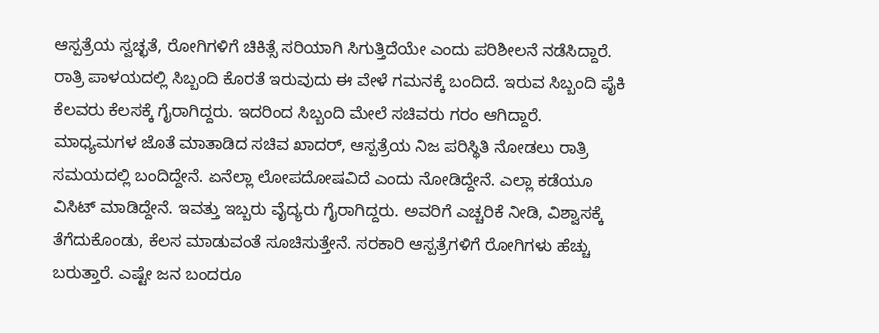ಆಸ್ಪತ್ರೆಯ ಸ್ವಚ್ಛತೆ, ರೋಗಿಗಳಿಗೆ ಚಿಕಿತ್ಸೆ ಸರಿಯಾಗಿ ಸಿಗುತ್ತಿದೆಯೇ ಎಂದು ಪರಿಶೀಲನೆ ನಡೆಸಿದ್ದಾರೆ. ರಾತ್ರಿ ಪಾಳಯದಲ್ಲಿ ಸಿಬ್ಬಂದಿ ಕೊರತೆ ಇರುವುದು ಈ ವೇಳೆ ಗಮನಕ್ಕೆ ಬಂದಿದೆ. ಇರುವ ಸಿಬ್ಬಂದಿ ಪೈಕಿ ಕೆಲವರು ಕೆಲಸಕ್ಕೆ ಗೈರಾಗಿದ್ದರು. ಇದರಿಂದ ಸಿಬ್ಬಂದಿ ಮೇಲೆ ಸಚಿವರು ಗರಂ ಆಗಿದ್ದಾರೆ.
ಮಾಧ್ಯಮಗಳ ಜೊತೆ ಮಾತಾಡಿದ ಸಚಿವ ಖಾದರ್, ಆಸ್ಪತ್ರೆಯ ನಿಜ ಪರಿಸ್ಥಿತಿ ನೋಡಲು ರಾತ್ರಿ ಸಮಯದಲ್ಲಿ ಬಂದಿದ್ದೇನೆ. ಏನೆಲ್ಲಾ ಲೋಪದೋಷವಿದೆ ಎಂದು ನೋಡಿದ್ದೇನೆ. ಎಲ್ಲಾ ಕಡೆಯೂ ವಿಸಿಟ್ ಮಾಡಿದ್ದೇನೆ. ಇವತ್ತು ಇಬ್ಬರು ವೈದ್ಯರು ಗೈರಾಗಿದ್ದರು. ಅವರಿಗೆ ಎಚ್ಚರಿಕೆ ನೀಡಿ, ವಿಶ್ವಾಸಕ್ಕೆ ತೆಗೆದುಕೊಂಡು, ಕೆಲಸ ಮಾಡುವಂತೆ ಸೂಚಿಸುತ್ತೇನೆ. ಸರಕಾರಿ ಆಸ್ಪತ್ರೆಗಳಿಗೆ ರೋಗಿಗಳು ಹೆಚ್ಚು ಬರುತ್ತಾರೆ. ಎಷ್ಟೇ ಜನ ಬಂದರೂ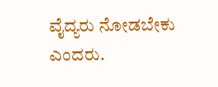ವೈದ್ಯರು ನೋಡಬೇಕು ಎಂದರು.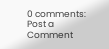0 comments:
Post a Comment